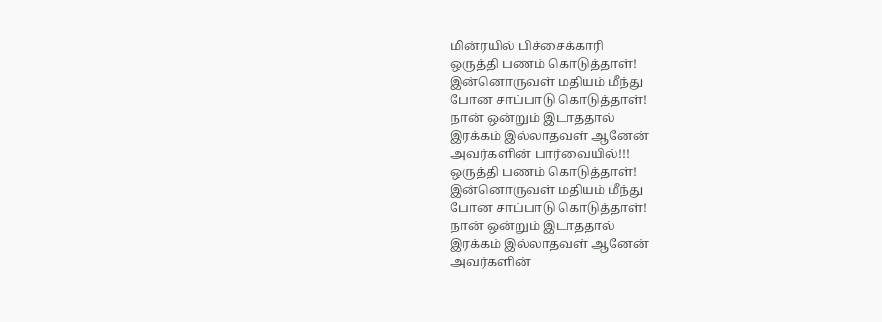மின்ரயில் பிச்சைக்காரி
ஒருத்தி பணம் கொடுத்தாள்!
இன்னொருவள் மதியம் மீந்து
போன சாப்பாடு கொடுத்தாள்!
நான் ஒன்றும் இடாததால்
இரக்கம் இல்லாதவள் ஆனேன்
அவர்களின் பார்வையில்!!!
ஒருத்தி பணம் கொடுத்தாள்!
இன்னொருவள் மதியம் மீந்து
போன சாப்பாடு கொடுத்தாள்!
நான் ஒன்றும் இடாததால்
இரக்கம் இல்லாதவள் ஆனேன்
அவர்களின்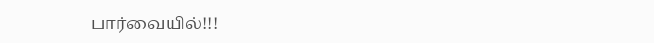பார்வையில்!!!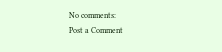No comments:
Post a Comment